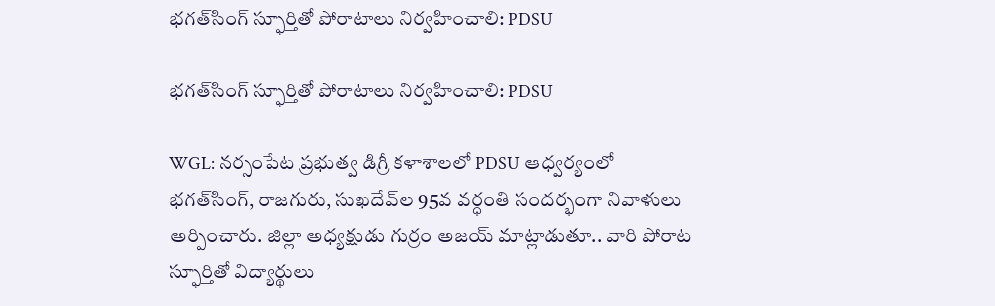భగత్‌సింగ్ స్ఫూర్తితో పోరాటాలు నిర్వహించాలి: PDSU

భగత్‌సింగ్ స్ఫూర్తితో పోరాటాలు నిర్వహించాలి: PDSU

WGL: నర్సంపేట ప్రభుత్వ డిగ్రీ కళాశాలలో PDSU ఆధ్వర్యంలో భగత్‌సింగ్, రాజగురు, సుఖదేవ్‌ల 95వ వర్ధంతి సందర్భంగా నివాళులు అర్పించారు. జిల్లా అధ్యక్షుడు గుర్రం అజయ్ మాట్లాడుతూ.. వారి పోరాట స్ఫూర్తితో విద్యార్థులు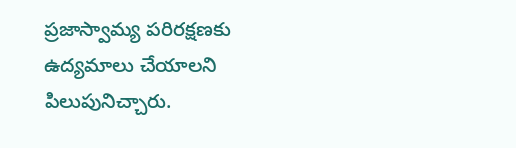ప్రజాస్వామ్య పరిరక్షణకు ఉద్యమాలు చేయాలని పిలుపునిచ్చారు.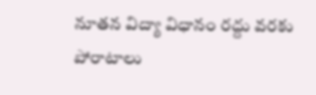నూతన విద్యా విధానం రద్దు వరకు పోరాటాలు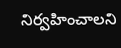నిర్వహించాలని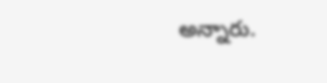అన్నారు.